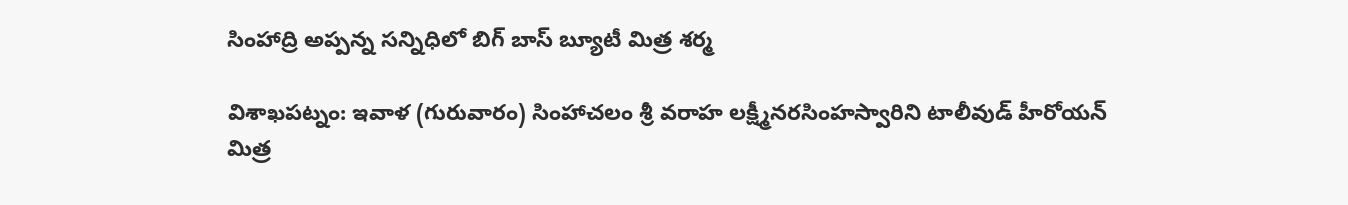సింహాద్రి అప్పన్న సన్నిధిలో బిగ్ బాస్ బ్యూటీ మిత్ర శర్మ

విశాఖపట్నం: ఇవాళ (గురువారం) సింహాచలం శ్రీ వరాహ లక్ష్మీనరసింహస్వారిని టాలీవుడ్ హీరోయన్ మిత్ర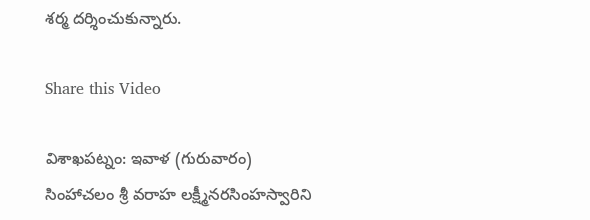శర్మ దర్శించుకున్నారు.

Share this Video

విశాఖపట్నం: ఇవాళ (గురువారం) సింహాచలం శ్రీ వరాహ లక్ష్మీనరసింహస్వారిని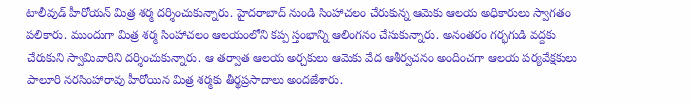టాలీవుడ్ హీరోయన్ మిత్ర శర్మ దర్శించుకున్నారు. హైదరాబాద్ నుండి సింహాచలం చేరుకున్న ఆమెకు ఆలయ అధికారులు స్వాగతం పలికారు. ముందుగా మిత్ర శర్మ సింహాచలం ఆలయంలోని కప్ప స్తంభాన్ని ఆలింగనం చేసుకున్నారు. అనంతరం గర్భగుడి వద్దకు చేరుకుని స్వామివారిని దర్శించుకున్నారు. ఆ తర్వాత ఆలయ అర్చకులు ఆమెకు వేద ఆశీర్వచనం అందించగా ఆలయ పర్యవేక్షకులు పాలూరి నరసింహారావు హీరోయిన మిత్ర శర్మకు తీర్థప్రసాదాలు అందజేశారు.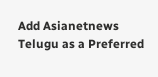Add Asianetnews Telugu as a Preferred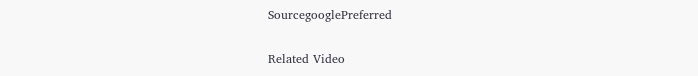SourcegooglePreferred

Related Video